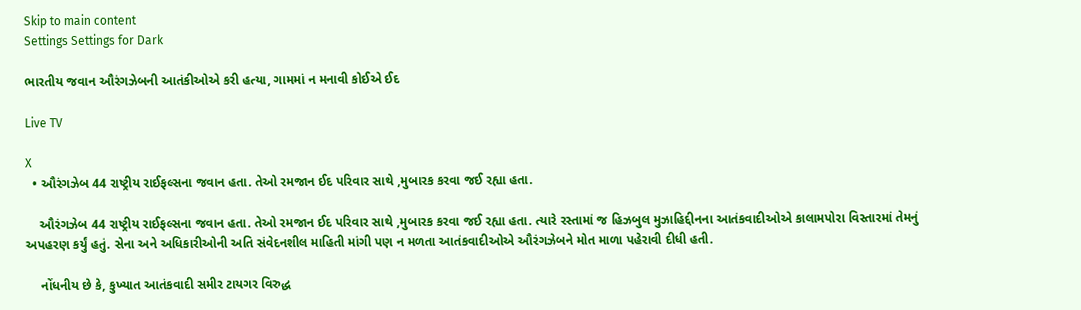Skip to main content
Settings Settings for Dark

ભારતીય જવાન ઔરંગઝેબની આતંકીઓએ કરી હત્યા, ગામમાં ન મનાવી કોઈએ ઈદ

Live TV

X
  • ઔરંગઝેબ 44 રાષ્ટ્રીય રાઈફલ્સના જવાન હતા. તેઓ રમજાન ઈદ પરિવાર સાથે ,મુબારક કરવા જઈ રહ્યા હતા.

    ઔરંગઝેબ 44 રાષ્ટ્રીય રાઈફલ્સના જવાન હતા. તેઓ રમજાન ઈદ પરિવાર સાથે ,મુબારક કરવા જઈ રહ્યા હતા. ત્યારે રસ્તામાં જ હિઝબુલ મુઝાહિદ્દીનના આતંકવાદીઓએ કાલામપોરા વિસ્તારમાં તેમનું અપહરણ કર્યું હતું. સેના અને અધિકારીઓની અતિ સંવેદનશીલ માહિતી માંગી પણ ન મળતા આતંકવાદીઓએ ઔરંગઝેબને મોત માળા પહેરાવી દીધી હતી.

    નોંધનીય છે કે, કુખ્યાત આતંકવાદી સમીર ટાયગર વિરુદ્ધ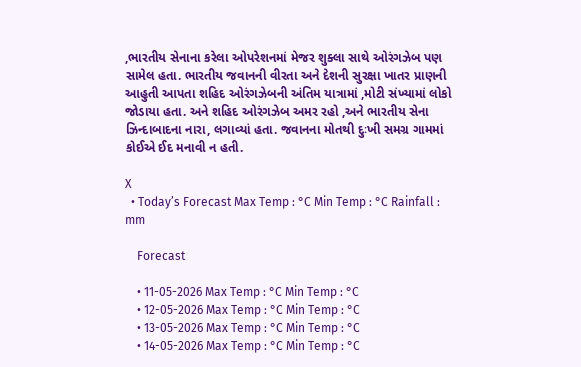,ભારતીય સેનાના કરેલા ઓપરેશનમાં મેજર શુક્લા સાથે ઓરંગઝેબ પણ સામેલ હતા. ભારતીય જવાનની વીરતા અને દેશની સુરક્ષા ખાતર પ્રાણની આહુતી આપતા શહિદ ઓરંગઝેબની અંતિમ યાત્રામાં ,મોટી સંખ્યામાં લોકો જોડાયા હતા. અને શહિદ ઓરંગઝેબ અમર રહો ,અને ભારતીય સેના ઝિન્દાબાદના નારા, લગાવ્યાં હતા. જવાનના મોતથી દુઃખી સમગ્ર ગામમાં કોઈએ ઈદ મનાવી ન હતી.

X
  • Today’s Forecast Max Temp : °C Min Temp : °C Rainfall : mm

    Forecast

    • 11-05-2026 Max Temp : °C Min Temp : °C
    • 12-05-2026 Max Temp : °C Min Temp : °C
    • 13-05-2026 Max Temp : °C Min Temp : °C
    • 14-05-2026 Max Temp : °C Min Temp : °C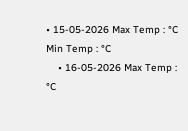• 15-05-2026 Max Temp : °C Min Temp : °C
    • 16-05-2026 Max Temp : °C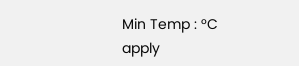Min Temp : °C
apply